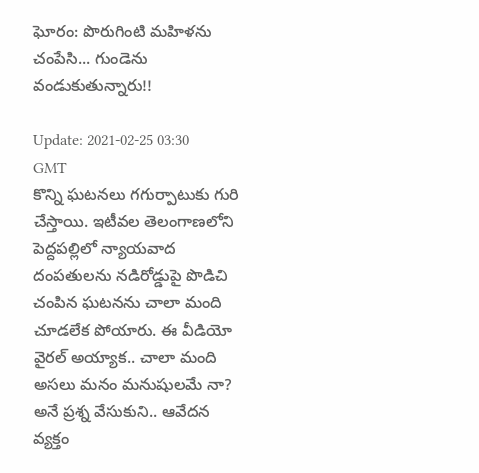ఘోరం: పొరుగింటి మ‌హిళను చంపేసి... గుండెను వండుకుతున్నారు!!

Update: 2021-02-25 03:30 GMT
కొన్ని ఘ‌ట‌న‌లు గ‌గుర్పాటుకు గురి చేస్తాయి. ఇటీవ‌ల తెలంగాణ‌లోని పెద్ద‌ప‌ల్లిలో న్యాయ‌వాద దంప‌తుల‌ను న‌డిరోడ్డుపై పొడిచి చంపిన ఘ‌ట‌నను చాలా మంది చూడ‌లేక పోయారు. ఈ వీడియో వైర‌ల్ అయ్యాక‌.. చాలా మంది అస‌లు మ‌నం మ‌నుషుల‌మే నా? అనే ప్ర‌శ్న వేసుకుని.. ఆవేద‌న వ్య‌క్తం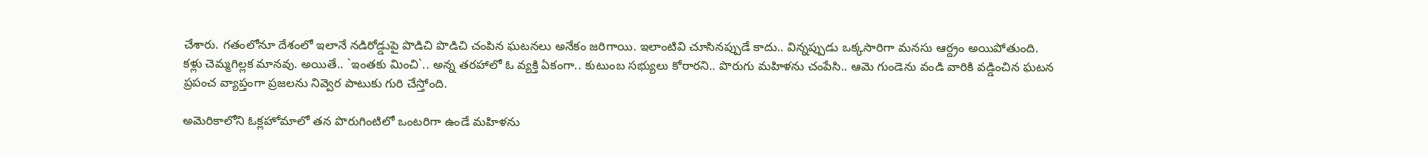చేశారు. గ‌తంలోనూ దేశంలో ఇలానే న‌డిరోడ్డుపై పొడిచి పొడిచి చంపిన ఘ‌ట‌న‌లు అనేకం జ‌రిగాయి. ఇలాంటివి చూసిన‌ప్పుడే కాదు.. విన్న‌ప్పుడు ఒక్క‌సారిగా మ‌న‌సు ఆర్ద్రం అయిపోతుంది. క‌ళ్లు చెమ్మ‌గిల్ల‌క మాన‌వు. అయితే.. `ఇంత‌కు మించి`.. అన్న త‌ర‌హాలో ఓ వ్య‌క్తి ఏకంగా.. కుటుంబ స‌భ్యులు కోరార‌ని.. పొరుగు మ‌హిళ‌ను చంపేసి.. ఆమె గుండెను వండి వారికి వ‌డ్డించిన ఘ‌ట‌న ప్ర‌పంచ వ్యాప్తంగా ప్ర‌జ‌ల‌ను నివ్వెర పాటుకు గురి చేస్తోంది.

అమెరికాలోని ఓక్లహోమాలో తన పొరుగింటిలో ఒంటరిగా ఉండే మహిళను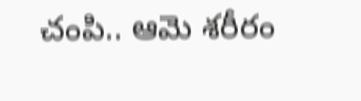చంపి.. ఆమె శరీరం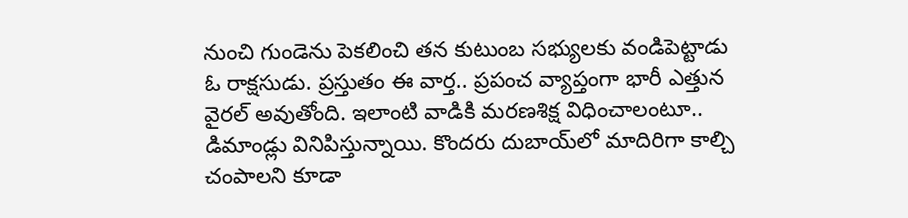నుంచి గుండెను పెకలించి తన కుటుంబ సభ్యులకు వండిపెట్టాడు ఓ రాక్ష‌సుడు. ప్ర‌స్తుతం ఈ వార్త‌.. ప్ర‌పంచ వ్యాప్తంగా భారీ ఎత్తున వైర‌ల్ అవుతోంది. ఇలాంటి వాడికి మ‌ర‌ణ‌శిక్ష విధించాలంటూ.. డిమాండ్లు వినిపిస్తున్నాయి. కొంద‌రు దుబాయ్‌లో మాదిరిగా కాల్చి చంపాల‌ని కూడా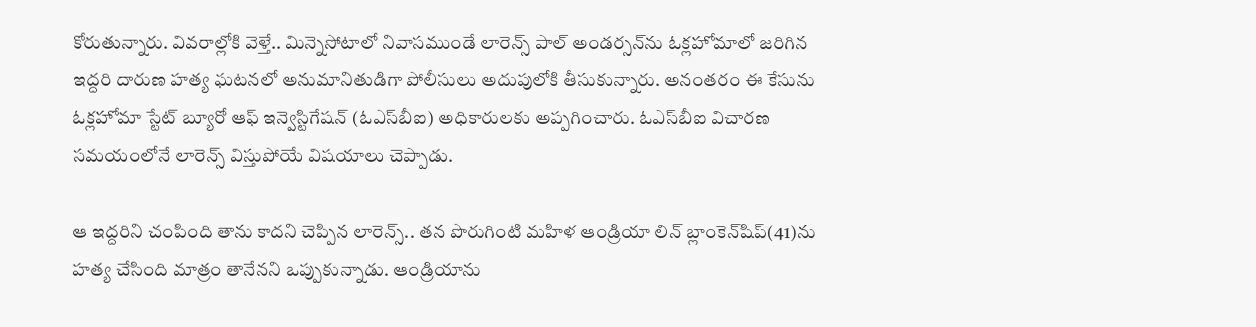కోరుతున్నారు. వివరాల్లోకి వెళ్తే.. మిన్నెసోటాలో నివాసముండే లారెన్స్ పాల్ అండర్సన్‌ను ఓక్లహోమాలో జరిగిన ఇద్దరి దారుణ హత్య ఘటనలో అనుమానితుడిగా పోలీసులు అదుపులోకి తీసుకున్నారు. అనంతరం ఈ కేసును ఓక్లహోమా స్టేట్ బ్యూరో ఆఫ్ ఇన్వెస్టిగేషన్ (ఓఎస్‌బీఐ) అధికారులకు అప్పగించారు. ఓఎస్‌బీఐ విచారణ సమయంలోనే లారెన్స్ విస్తుపోయే విషయాలు చెప్పాడు.

ఆ ఇద్దరిని చంపింది తాను కాదని చెప్పిన లారెన్స్.. తన పొరుగింటి మహిళ ఆండ్రియా లిన్ బ్లాంకెన్‌షిప్(41)ను హత్య చేసింది మాత్రం తానేనని ఒప్పుకున్నాడు. ఆండ్రియాను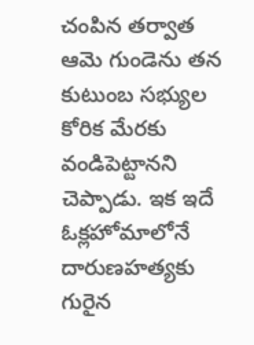చంపిన తర్వాత ఆమె గుండెను తన కుటుంబ సభ్యుల కోరిక మేర‌కు వండిపెట్టానని చెప్పాడు. ఇక ఇదే ఓక్లహోమాలోనే దారుణహత్యకు గురైన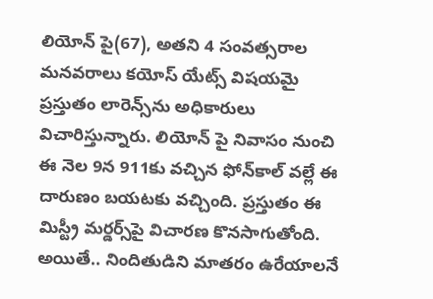లియోన్ పై(67), అతని 4 సంవత్సరాల మనవరాలు కయోస్ యేట్స్ విషయమై ప్రస్తుతం లారెన్స్‌ను అధికారులు విచారిస్తున్నారు. లియోన్ పై నివాసం నుంచి ఈ నెల 9న 911కు వచ్చిన ఫోన్‌కాల్ వల్లే ఈ దారుణం బయటకు వచ్చింది. ప్రస్తుతం ఈ మిస్ట్రీ మర్డర్స్‌పై విచారణ కొనసాగుతోంది.  అయితే.. నిందితుడిని మాత‌రం ఉరేయాల‌నే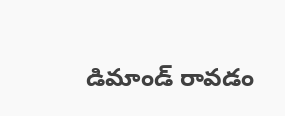డిమాండ్ రావ‌డం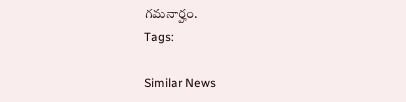గ‌మ‌నార్హం.
Tags:

Similar News